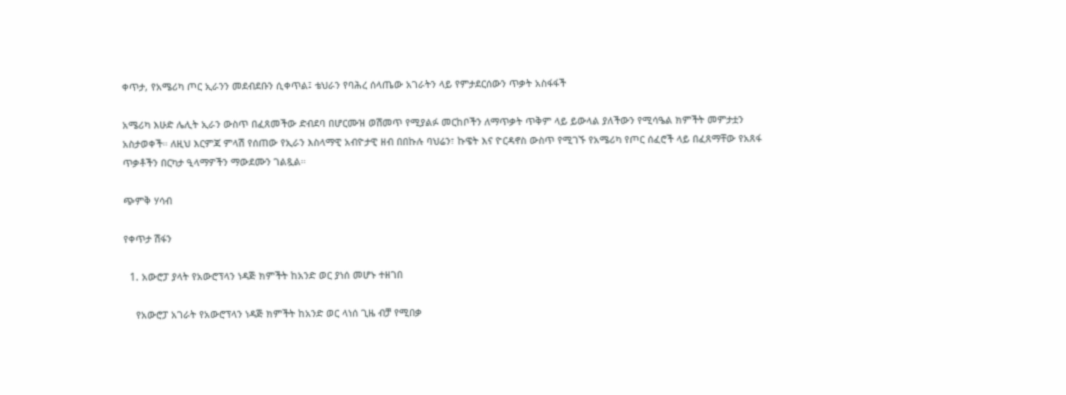ቀጥታ, የአሜሪካ ጦር ኢራንን መደብደቡን ሲቀጥል፤ ቴህራን የባሕረ ሰላጤው አገራትን ላይ የምታደርሰውን ጥቃት አስፋፋች

አሜሪካ እሁድ ሌሊት ኢራን ውስጥ በፈጸመችው ድብደባ በሆርሙዝ ወሽመጥ የሚያልፉ መርከቦችን ለማጥቃት ጥቅም ላይ ይውላል ያለችውን የሚሳዔል ክምችት መምታቷን አስታወቀች። ለዚህ እርምጃ ምላሽ የሰጠው የኢራን እስላማዊ አብዮታዊ ዘብ በበኩሉ ባህሬን፣ ኩዌት እና ዮርዳኖስ ውስጥ የሚገኙ የአሜሪካ የጦር ሰፈሮች ላይ በፈጸማቸው የአጸፋ ጥቃቶችን በርካታ ዒላማዎችን ማውደሙን ገልጿል።

ጭምቅ ሃሳብ

የቀጥታ ሽፋን

  1. አውሮፓ ያላት የአውሮፕላን ነዳጅ ክምችት ከአንድ ወር ያነሰ መሆኑ ተዘገበ

    የአውሮፓ አገራት የአውሮፕላን ነዳጅ ክምችት ከአንድ ወር ላነሰ ጊዜ ብቻ የሚበቃ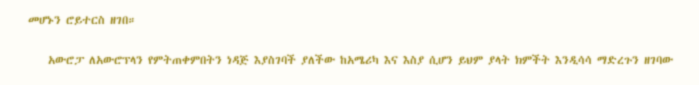መሆኑን ሮይተርስ ዘገበ።

    አውሮፓ ለአውሮፕላን የምትጠቀምበትን ነዳጅ እያስገባች ያለችው ከአሜሪካ እና እስያ ሲሆን ይህም ያላት ክምችት እንዲሳሳ ማድረጉን ዘገባው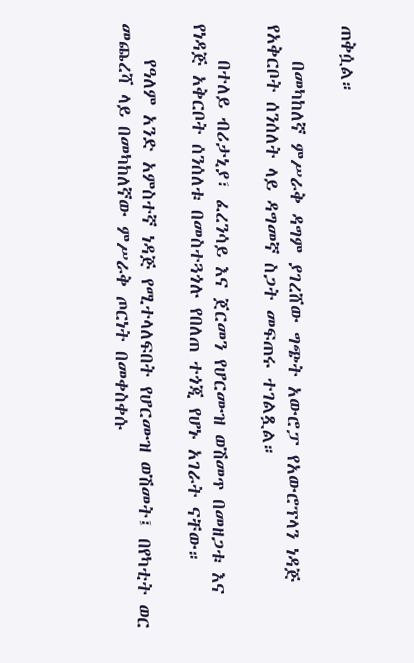ጠቅሷል።

    በመካከለኛ ምሥራቅ ዳግም ያገረሸው ግጭት አውሮፓ የአውሮፕላን ነዳጅ የአቅርቦት ሰንሰለት ላይ ዳግመኛ ስጋት መፍጠሩ ተገልጿል።

    በተለይ ብሪታኒያ፣ ፈረንሳይ እና ጀርመን የሆርሙዝ ወሽመጥ በመዘጋቱ እና የነዳጅ አቅርቦት ሰንሰለቱ በመስተጓጎሉ የበለጠ ተጎጂ የሆኑ አገራት ናቸው።

    የዓለም አንድ አምስተኛ ነዳጅ የሚተላለፍበት የሆርሙዝ ወሽመት፤ በየካቲት ወር መጨረሻ ላይ በመካከለኛው ምሥራቅ ጦርነት በመቀስቀሱ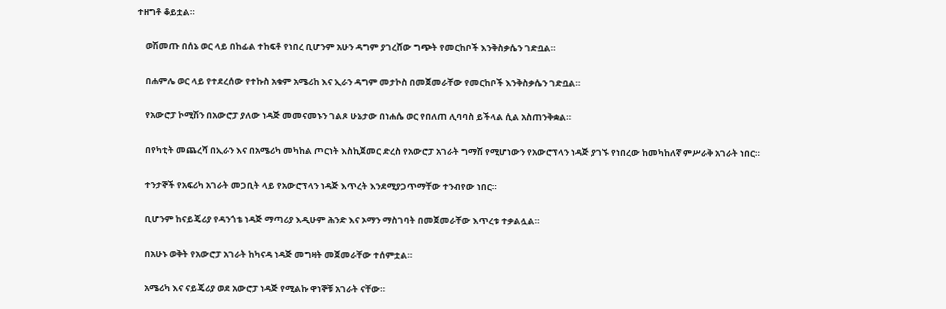ተዘግቶ ቆይቷል።

    ወሽመጡ በሰኔ ወር ላይ በከፊል ተከፍቶ የነበረ ቢሆንም አሁን ዳግም ያገረሸው ግጭት የመርከቦች እንቅስቃሴን ገድቧል።

    በሐምሌ ወር ላይ የተደረሰው የተኩስ አቁም አሜሪከ እና ኢራን ዳግም መታኮስ በመጀመራቸው የመርከቦች እንቅስቃሴን ገድቧል።

    የአውሮፓ ኮሚሽን በአውሮፓ ያለው ነዳጅ መመናመኑን ገልጾ ሁኔታው በነሐሴ ወር የበለጠ ሊባባስ ይችላል ሲል አስጠንቅቋል።

    በየካቲት መጨረሻ በኢራን እና በአሜሪካ መካከል ጦርነት እስኪጀመር ድረስ የአውሮፓ አገራት ግማሽ የሚሆነውን የአውሮፕላን ነዳጅ ያገኙ የነበረው ከመካከለኛ ምሥራቅ አገራት ነበር።

    ተንታኞች የአፍሪካ አገራት መጋቢት ላይ የአውሮፕላን ነዳጅ እጥረት እንደሚያጋጥማቸው ተንብየው ነበር።

    ቢሆንም ከናይጄሪያ የዳንጎቴ ነዳጅ ማጣሪያ እዲሁም ሕንድ እና ኦማን ማስገባት በመጀመራቸው እጥረቱ ተቃልሏል።

    በአሁኑ ወቅት የአውሮፓ አገራት ከካናዳ ነዳጅ መግዛት መጀመራቸው ተሰምቷል።

    አሜሪካ እና ናይጄሪያ ወደ አውሮፓ ነዳጅ የሚልኩ ዋነኞቹ አገራት ናቸው።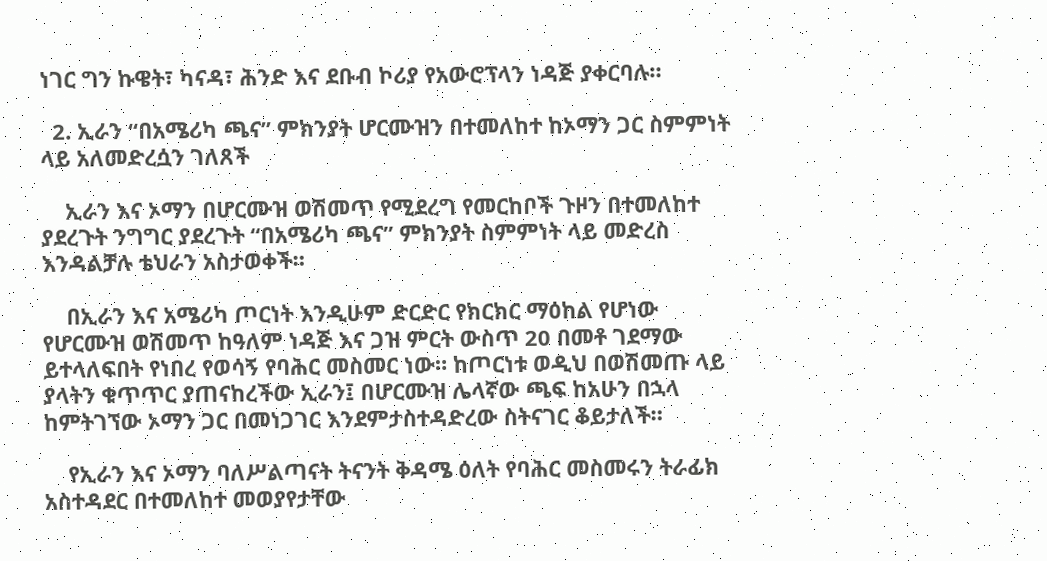ነገር ግን ኩዌት፣ ካናዳ፣ ሕንድ እና ደቡብ ኮሪያ የአውሮፕላን ነዳጅ ያቀርባሉ።

  2. ኢራን “በአሜሪካ ጫና” ምክንያት ሆርሙዝን በተመለከተ ከኦማን ጋር ስምምነት ላይ አለመድረሷን ገለጸች

    ኢራን እና ኦማን በሆርሙዝ ወሽመጥ የሚደረግ የመርከቦች ጉዞን በተመለከተ ያደረጉት ንግግር ያደረጉት “በአሜሪካ ጫና” ምክንያት ስምምነት ላይ መድረስ እንዳልቻሉ ቴህራን አስታወቀች።

    በኢራን እና አሜሪካ ጦርነት እንዲሁም ድርድር የክርክር ማዕከል የሆነው የሆርሙዝ ወሽመጥ ከዓለም ነዳጅ እና ጋዝ ምርት ውስጥ 20 በመቶ ገደማው ይተላለፍበት የነበረ የወሳኝ የባሕር መስመር ነው። ከጦርነቱ ወዲህ በወሽመጡ ላይ ያላትን ቁጥጥር ያጠናከረችው ኢራን፤ በሆርሙዝ ሌላኛው ጫፍ ከአሁን በኋላ ከምትገኘው ኦማን ጋር በመነጋገር እንደምታስተዳድረው ስትናገር ቆይታለች።

    የኢራን እና ኦማን ባለሥልጣናት ትናንት ቅዳሜ ዕለት የባሕር መስመሩን ትራፊክ አስተዳደር በተመለከተ መወያየታቸው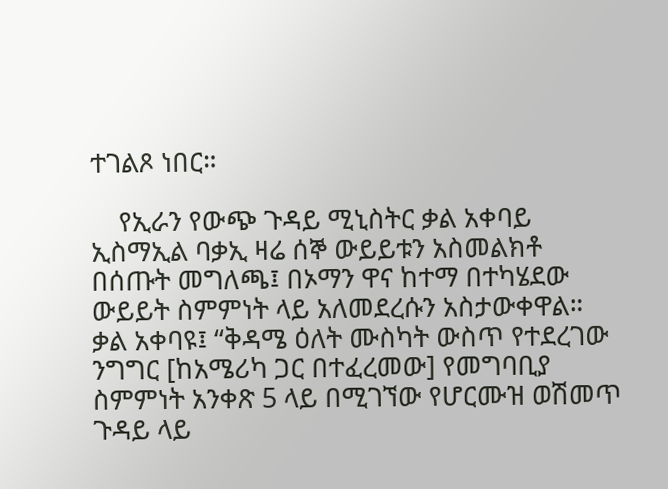ተገልጾ ነበር።

    የኢራን የውጭ ጉዳይ ሚኒስትር ቃል አቀባይ ኢስማኢል ባቃኢ ዛሬ ሰኞ ውይይቱን አስመልክቶ በሰጡት መግለጫ፤ በኦማን ዋና ከተማ በተካሄደው ውይይት ስምምነት ላይ አለመደረሱን አስታውቀዋል። ቃል አቀባዩ፤ “ቅዳሜ ዕለት ሙስካት ውስጥ የተደረገው ንግግር [ከአሜሪካ ጋር በተፈረመው] የመግባቢያ ስምምነት አንቀጽ 5 ላይ በሚገኘው የሆርሙዝ ወሽመጥ ጉዳይ ላይ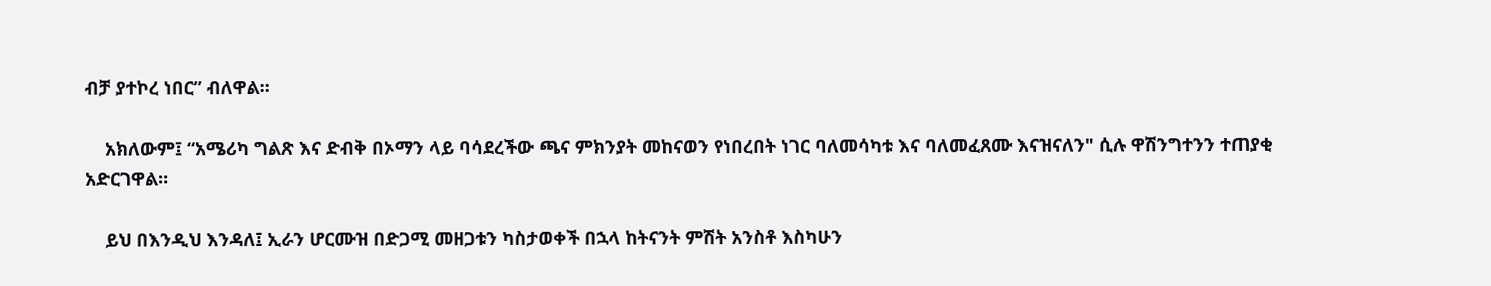ብቻ ያተኮረ ነበር” ብለዋል።

    አክለውም፤ “አሜሪካ ግልጽ እና ድብቅ በኦማን ላይ ባሳደረችው ጫና ምክንያት መከናወን የነበረበት ነገር ባለመሳካቱ እና ባለመፈጸሙ እናዝናለን" ሲሉ ዋሽንግተንን ተጠያቂ አድርገዋል።

    ይህ በእንዲህ እንዳለ፤ ኢራን ሆርሙዝ በድጋሚ መዘጋቱን ካስታወቀች በኋላ ከትናንት ምሽት አንስቶ እስካሁን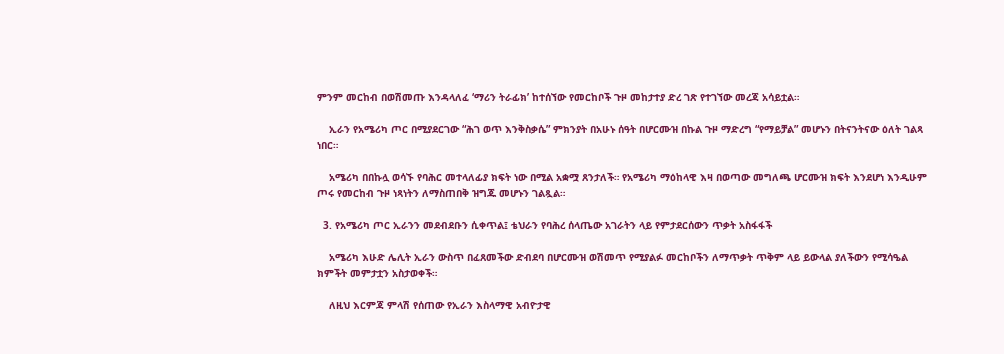ምንም መርከብ በወሽመጡ እንዳላለፈ ‘ማሪን ትራፊክ’ ከተሰኘው የመርከቦች ጉዞ መከታተያ ድረ ገጽ የተገኘው መረጃ አሳይቷል።

    ኢራን የአሜሪካ ጦር በሚያደርገው “ሕገ ወጥ እንቅስቃሴ” ምክንያት በአሁኑ ሰዓት በሆርሙዝ በኩል ጉዞ ማድረግ “የማይቻል” መሆኑን በትናንትናው ዕለት ገልጻ ነበር።

    አሜሪካ በበኩሏ ወሳኙ የባሕር መተላለፊያ ክፍት ነው በሚል አቋሟ ጸንታለች። የአሜሪካ ማዕከላዊ እዛ በወጣው መግለጫ ሆርሙዝ ክፍት እንደሆነ እንዲሁም ጦሩ የመርከብ ጉዞ ነጻነትን ለማስጠበቅ ዝግጁ መሆኑን ገልጿል።

  3. የአሜሪካ ጦር ኢራንን መደብደቡን ሲቀጥል፤ ቴህራን የባሕረ ሰላጤው አገራትን ላይ የምታደርሰውን ጥቃት አስፋፋች

    አሜሪካ እሁድ ሌሊት ኢራን ውስጥ በፈጸመችው ድብደባ በሆርሙዝ ወሽመጥ የሚያልፉ መርከቦችን ለማጥቃት ጥቅም ላይ ይውላል ያለችውን የሚሳዔል ክምችት መምታቷን አስታወቀች።

    ለዚህ እርምጃ ምላሽ የሰጠው የኢራን እስላማዊ አብዮታዊ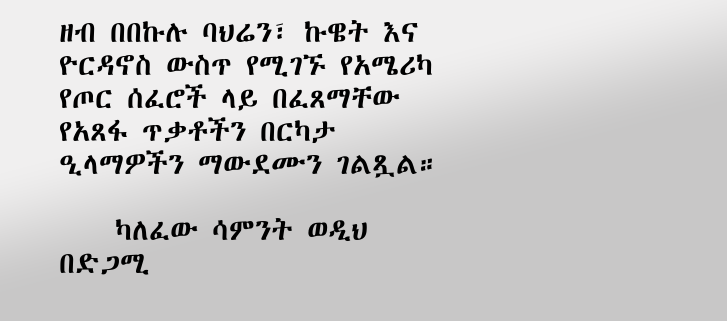ዘብ በበኩሉ ባህሬን፣ ኩዌት እና ዮርዳኖስ ውስጥ የሚገኙ የአሜሪካ የጦር ሰፈሮች ላይ በፈጸማቸው የአጸፋ ጥቃቶችን በርካታ ዒላማዎችን ማውደሙን ገልጿል።

    ካለፈው ሳምንት ወዲህ በድጋሚ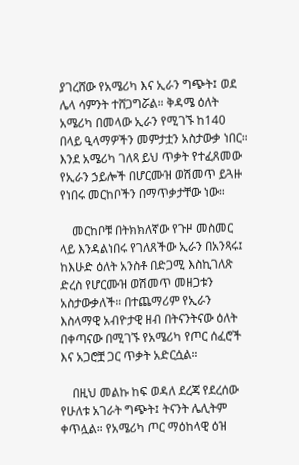ያገረሸው የአሜሪካ እና ኢራን ግጭት፤ ወደ ሌላ ሳምንት ተሸጋግሯል። ቅዳሜ ዕለት አሜሪካ በመላው ኢራን የሚገኙ ከ140 በላይ ዒላማዎችን መምታቷን አስታውቃ ነበር። እንደ አሜሪካ ገለጻ ይህ ጥቃት የተፈጸመው የኢራን ኃይሎች በሆርሙዝ ወሽመጥ ይጓዙ የነበሩ መርከቦችን በማጥቃታቸው ነው።

    መርከቦቹ በትክክለኛው የጉዞ መስመር ላይ እንዳልነበሩ የገለጸችው ኢራን በአንጻሩ፤ ከእሁድ ዕለት አንስቶ በድጋሚ እስኪገለጽ ድረስ የሆርሙዝ ወሽመጥ መዘጋቱን አስታውቃለች። በተጨማሪም የኢራን እስላማዊ አብዮታዊ ዘብ በትናንትናው ዕለት በቀጣናው በሚገኙ የአሜሪካ የጦር ሰፈሮች እና አጋሮቿ ጋር ጥቃት አድርሷል።

    በዚህ መልኩ ከፍ ወዳለ ደረጃ የደረሰው የሁለቱ አገራት ግጭት፤ ትናንት ሌሊትም ቀጥሏል። የአሜሪካ ጦር ማዕከላዊ ዕዝ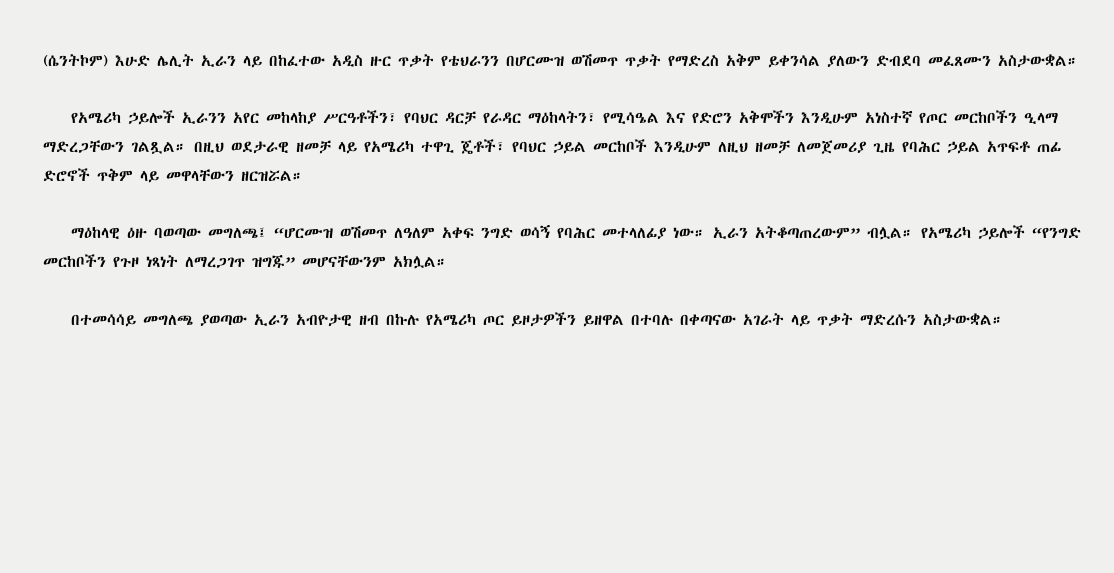(ሴንትኮም) እሁድ ሌሊት ኢራን ላይ በከፈተው አዲስ ዙር ጥቃት የቴህራንን በሆርሙዝ ወሽመጥ ጥቃት የማድረስ አቅም ይቀንሳል ያለውን ድብደባ መፈጸሙን አስታውቋል።

    የአሜሪካ ኃይሎች ኢራንን አየር መከላከያ ሥርዓቶችን፣ የባህር ዳርቻ የራዳር ማዕከላትን፣ የሚሳዔል እና የድሮን አቅሞችን እንዲሁም አነስተኛ የጦር መርከቦችን ዒላማ ማድረጋቸውን ገልጿል። በዚህ ወደታራዊ ዘመቻ ላይ የአሜሪካ ተዋጊ ጄቶች፣ የባህር ኃይል መርከቦች እንዲሁም ለዚህ ዘመቻ ለመጀመሪያ ጊዜ የባሕር ኃይል አጥፍቶ ጠፊ ድሮኖች ጥቅም ላይ መዋላቸውን ዘርዝሯል።

    ማዕከላዊ ዕዙ ባወጣው መግለጫ፤ “ሆርሙዝ ወሽመጥ ለዓለም አቀፍ ንግድ ወሳኝ የባሕር መተላለፊያ ነው። ኢራን አትቆጣጠረውም” ብሏል። የአሜሪካ ኃይሎች “የንግድ መርከቦችን የጉዞ ነጻነት ለማረጋገጥ ዝግጁ” መሆናቸውንም አክሏል።

    በተመሳሳይ መግለጫ ያወጣው ኢራን አብዮታዊ ዘብ በኩሉ የአሜሪካ ጦር ይዞታዎችን ይዘዋል በተባሉ በቀጣናው አገራት ላይ ጥቃት ማድረሱን አስታውቋል።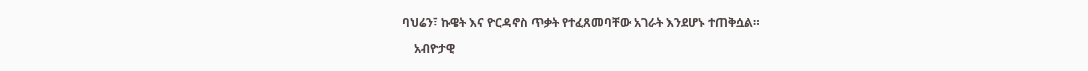ባህሬን፣ ኩዌት እና ዮርዳኖስ ጥቃት የተፈጸመባቸው አገራት እንደሆኑ ተጠቅሷል።

    አብዮታዊ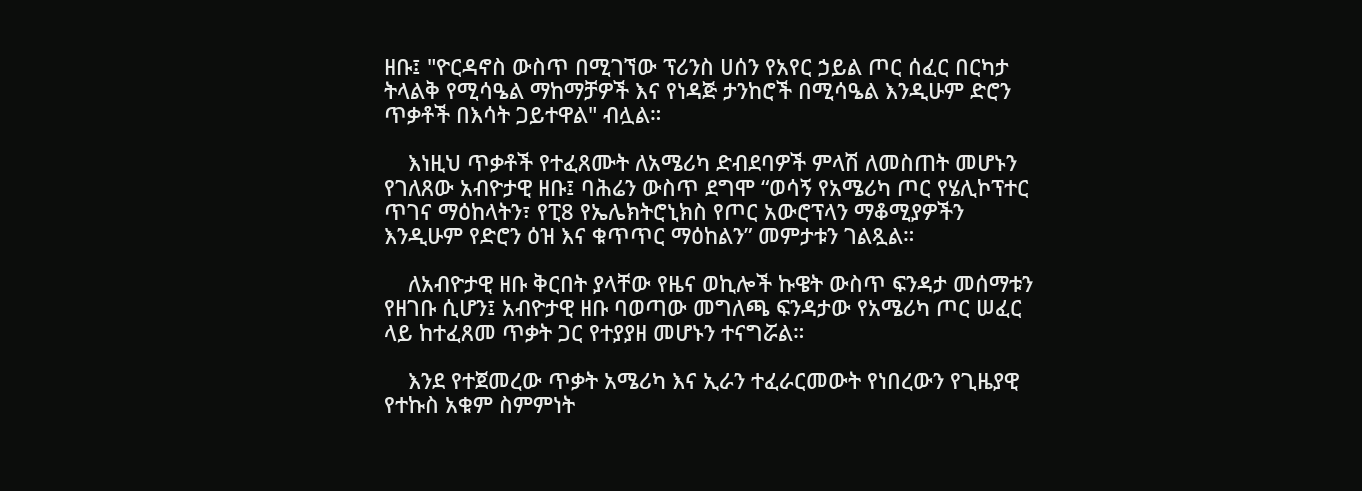ዘቡ፤ "ዮርዳኖስ ውስጥ በሚገኘው ፕሪንስ ሀሰን የአየር ኃይል ጦር ሰፈር በርካታ ትላልቅ የሚሳዔል ማከማቻዎች እና የነዳጅ ታንከሮች በሚሳዔል እንዲሁም ድሮን ጥቃቶች በእሳት ጋይተዋል" ብሏል።

    እነዚህ ጥቃቶች የተፈጸሙት ለአሜሪካ ድብደባዎች ምላሽ ለመስጠት መሆኑን የገለጸው አብዮታዊ ዘቡ፤ ባሕሬን ውስጥ ደግሞ “ወሳኝ የአሜሪካ ጦር የሄሊኮፕተር ጥገና ማዕከላትን፣ የፒ8 የኤሌክትሮኒክስ የጦር አውሮፕላን ማቆሚያዎችን እንዲሁም የድሮን ዕዝ እና ቁጥጥር ማዕከልን” መምታቱን ገልጿል።

    ለአብዮታዊ ዘቡ ቅርበት ያላቸው የዜና ወኪሎች ኩዌት ውስጥ ፍንዳታ መሰማቱን የዘገቡ ሲሆን፤ አብዮታዊ ዘቡ ባወጣው መግለጫ ፍንዳታው የአሜሪካ ጦር ሠፈር ላይ ከተፈጸመ ጥቃት ጋር የተያያዘ መሆኑን ተናግሯል።

    እንደ የተጀመረው ጥቃት አሜሪካ እና ኢራን ተፈራርመውት የነበረውን የጊዜያዊ የተኩስ አቁም ስምምነት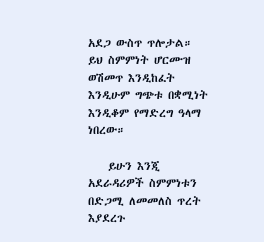አደጋ ውስጥ ጥሎታል። ይህ ስምምነት ሆርሙዝ ወሽመጥ እንዲከፈት እንዲሁም ግጭቱ በቋሚነት እንዲቆም የማድረግ ዓላማ ነበረው።

    ይሁን እንጂ አደራዳሪዎች ስምምነቱን በድጋሚ ለመመለስ ጥረት እያደረጉ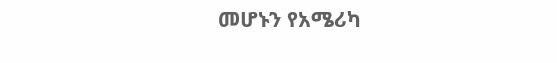መሆኑን የአሜሪካ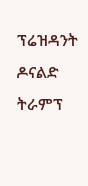ፕሬዝዳንት ዶናልድ ትራምፕ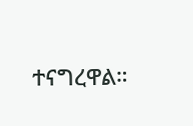ተናግረዋል።